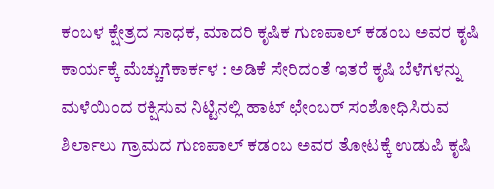ಕಂಬಳ ಕ್ಷೇತ್ರದ ಸಾಧಕ, ಮಾದರಿ ಕೃಷಿಕ ಗುಣಪಾಲ್ ಕಡಂಬ ಅವರ ಕೃಷಿ ಕಾರ್ಯಕ್ಕೆ ಮೆಚ್ಚುಗೆಕಾರ್ಕಳ : ಅಡಿಕೆ ಸೇರಿದಂತೆ ಇತರೆ ಕೃಷಿ ಬೆಳೆಗಳನ್ನು ಮಳೆಯಿಂದ ರಕ್ಷಿಸುವ ನಿಟ್ಟಿನಲ್ಲಿ ಹಾಟ್ ಛೇಂಬರ್ ಸಂಶೋಧಿಸಿರುವ ಶಿರ್ಲಾಲು ಗ್ರಾಮದ ಗುಣಪಾಲ್ ಕಡಂಬ ಅವರ ತೋಟಕ್ಕೆ ಉಡುಪಿ ಕೃಷಿ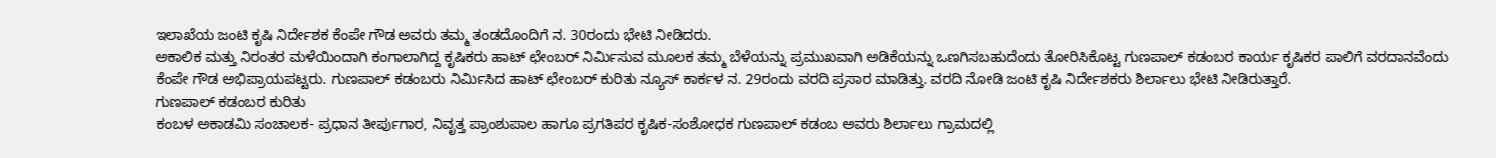ಇಲಾಖೆಯ ಜಂಟಿ ಕೃಷಿ ನಿರ್ದೇಶಕ ಕೆಂಪೇ ಗೌಡ ಅವರು ತಮ್ಮ ತಂಡದೊಂದಿಗೆ ನ. 30ರಂದು ಭೇಟಿ ನೀಡಿದರು.
ಅಕಾಲಿಕ ಮತ್ತು ನಿರಂತರ ಮಳೆಯಿಂದಾಗಿ ಕಂಗಾಲಾಗಿದ್ದ ಕೃಷಿಕರು ಹಾಟ್ ಛೇಂಬರ್ ನಿರ್ಮಿಸುವ ಮೂಲಕ ತಮ್ಮ ಬೆಳೆಯನ್ನು ಪ್ರಮುಖವಾಗಿ ಅಡಿಕೆಯನ್ನು ಒಣಗಿಸಬಹುದೆಂದು ತೋರಿಸಿಕೊಟ್ಟ ಗುಣಪಾಲ್ ಕಡಂಬರ ಕಾರ್ಯ ಕೃಷಿಕರ ಪಾಲಿಗೆ ವರದಾನವೆಂದು ಕೆಂಪೇ ಗೌಡ ಅಭಿಪ್ರಾಯಪಟ್ಟರು. ಗುಣಪಾಲ್ ಕಡಂಬರು ನಿರ್ಮಿಸಿದ ಹಾಟ್ ಛೇಂಬರ್ ಕುರಿತು ನ್ಯೂಸ್ ಕಾರ್ಕಳ ನ. 29ರಂದು ವರದಿ ಪ್ರಸಾರ ಮಾಡಿತ್ತು. ವರದಿ ನೋಡಿ ಜಂಟಿ ಕೃಷಿ ನಿರ್ದೇಶಕರು ಶಿರ್ಲಾಲು ಭೇಟಿ ನೀಡಿರುತ್ತಾರೆ.
ಗುಣಪಾಲ್ ಕಡಂಬರ ಕುರಿತು
ಕಂಬಳ ಅಕಾಡಮಿ ಸಂಚಾಲಕ- ಪ್ರಧಾನ ತೀರ್ಪುಗಾರ, ನಿವೃತ್ತ ಪ್ರಾಂಶುಪಾಲ ಹಾಗೂ ಪ್ರಗತಿಪರ ಕೃಷಿಕ-ಸಂಶೋಧಕ ಗುಣಪಾಲ್ ಕಡಂಬ ಅವರು ಶಿರ್ಲಾಲು ಗ್ರಾಮದಲ್ಲಿ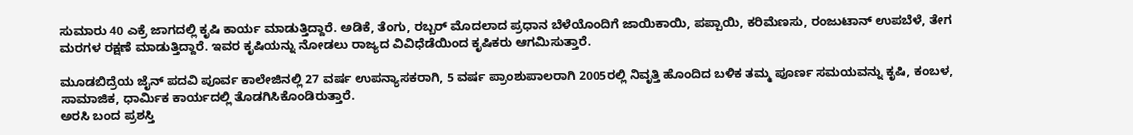ಸುಮಾರು 40 ಎಕ್ರೆ ಜಾಗದಲ್ಲಿ ಕೃಷಿ ಕಾರ್ಯ ಮಾಡುತ್ತಿದ್ದಾರೆ. ಅಡಿಕೆ, ತೆಂಗು, ರಬ್ಬರ್ ಮೊದಲಾದ ಪ್ರಧಾನ ಬೆಳೆಯೊಂದಿಗೆ ಜಾಯಿಕಾಯಿ, ಪಪ್ಪಾಯಿ, ಕರಿಮೆಣಸು, ರಂಜುಟಾನ್ ಉಪಬೆಳೆ, ತೇಗ ಮರಗಳ ರಕ್ಷಣೆ ಮಾಡುತ್ತಿದ್ದಾರೆ. ಇವರ ಕೃಷಿಯನ್ನು ನೋಡಲು ರಾಜ್ಯದ ವಿವಿಧೆಡೆಯಿಂದ ಕೃಷಿಕರು ಆಗಮಿಸುತ್ತಾರೆ.

ಮೂಡಬಿದ್ರೆಯ ಜೈನ್ ಪದವಿ ಪೂರ್ವ ಕಾಲೇಜಿನಲ್ಲಿ 27 ವರ್ಷ ಉಪನ್ಯಾಸಕರಾಗಿ, 5 ವರ್ಷ ಪ್ರಾಂಶುಪಾಲರಾಗಿ 2005ರಲ್ಲಿ ನಿವೃತ್ತಿ ಹೊಂದಿದ ಬಳಿಕ ತಮ್ಮ ಪೂರ್ಣ ಸಮಯವನ್ನು ಕೃಷಿ, ಕಂಬಳ, ಸಾಮಾಜಿಕ, ಧಾರ್ಮಿಕ ಕಾರ್ಯದಲ್ಲಿ ತೊಡಗಿಸಿಕೊಂಡಿರುತ್ತಾರೆ.
ಅರಸಿ ಬಂದ ಪ್ರಶಸ್ತಿ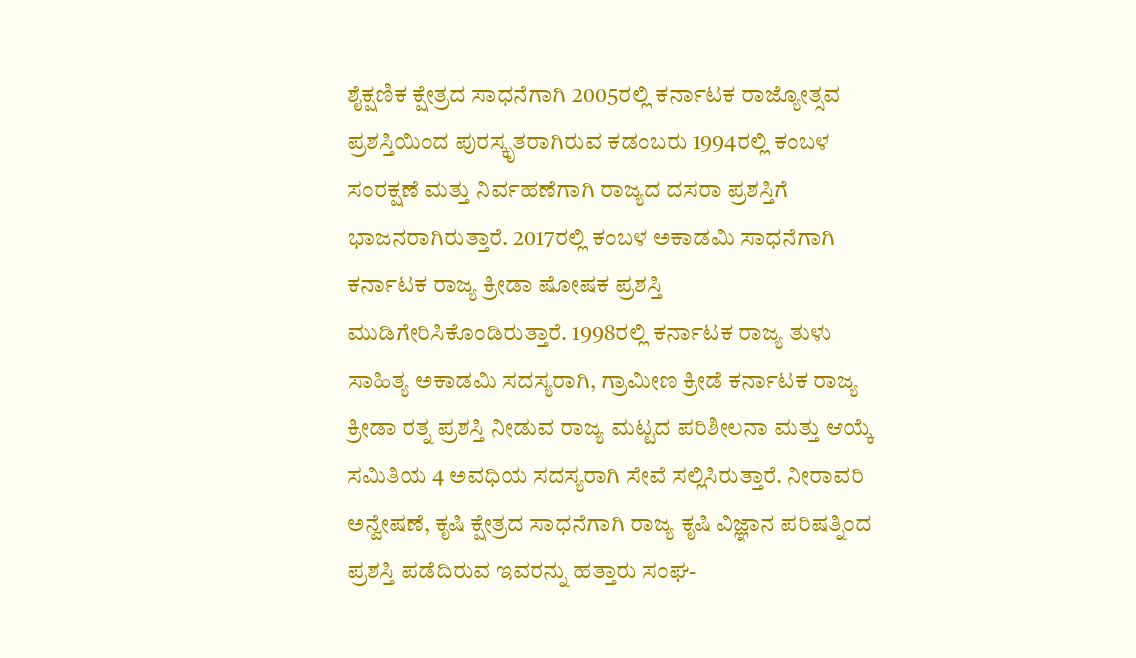ಶೈಕ್ಷಣಿಕ ಕ್ಷೇತ್ರದ ಸಾಧನೆಗಾಗಿ 2005ರಲ್ಲಿ ಕರ್ನಾಟಕ ರಾಜ್ಯೋತ್ಸವ ಪ್ರಶಸ್ತಿಯಿಂದ ಪುರಸ್ಕೃತರಾಗಿರುವ ಕಡಂಬರು 1994ರಲ್ಲಿ ಕಂಬಳ ಸಂರಕ್ಷಣೆ ಮತ್ತು ನಿರ್ವಹಣೆಗಾಗಿ ರಾಜ್ಯದ ದಸರಾ ಪ್ರಶಸ್ತಿಗೆ ಭಾಜನರಾಗಿರುತ್ತಾರೆ. 2017ರಲ್ಲಿ ಕಂಬಳ ಅಕಾಡಮಿ ಸಾಧನೆಗಾಗಿ ಕರ್ನಾಟಕ ರಾಜ್ಯ ಕ್ರೀಡಾ ಷೋಷಕ ಪ್ರಶಸ್ತಿ ಮುಡಿಗೇರಿಸಿಕೊಂಡಿರುತ್ತಾರೆ. 1998ರಲ್ಲಿ ಕರ್ನಾಟಕ ರಾಜ್ಯ ತುಳು ಸಾಹಿತ್ಯ ಅಕಾಡಮಿ ಸದಸ್ಯರಾಗಿ, ಗ್ರಾಮೀಣ ಕ್ರೀಡೆ ಕರ್ನಾಟಕ ರಾಜ್ಯ ಕ್ರೀಡಾ ರತ್ನ ಪ್ರಶಸ್ತಿ ನೀಡುವ ರಾಜ್ಯ ಮಟ್ಟದ ಪರಿಶೀಲನಾ ಮತ್ತು ಆಯ್ಕೆ ಸಮಿತಿಯ 4 ಅವಧಿಯ ಸದಸ್ಯರಾಗಿ ಸೇವೆ ಸಲ್ಲಿಸಿರುತ್ತಾರೆ. ನೀರಾವರಿ ಅನ್ವೇಷಣೆ, ಕೃಷಿ ಕ್ಷೇತ್ರದ ಸಾಧನೆಗಾಗಿ ರಾಜ್ಯ ಕೃಷಿ ವಿಜ್ಞಾನ ಪರಿಷತ್ನಿಂದ ಪ್ರಶಸ್ತಿ ಪಡೆದಿರುವ ಇವರನ್ನು ಹತ್ತಾರು ಸಂಘ-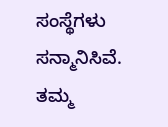ಸಂಸ್ಥೆಗಳು ಸನ್ಮಾನಿಸಿವೆ. ತಮ್ಮ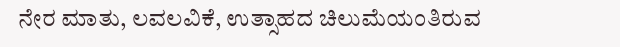ನೇರ ಮಾತು, ಲವಲವಿಕೆ, ಉತ್ಸಾಹದ ಚಿಲುಮೆಯಂತಿರುವ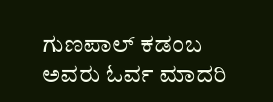ಗುಣಪಾಲ್ ಕಡಂಬ ಅವರು ಓರ್ವ ಮಾದರಿ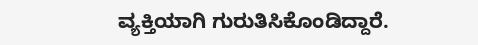ವ್ಯಕ್ತಿಯಾಗಿ ಗುರುತಿಸಿಕೊಂಡಿದ್ದಾರೆ.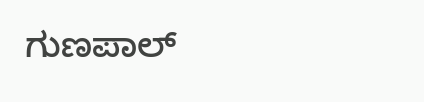ಗುಣಪಾಲ್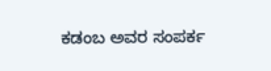ಕಡಂಬ ಅವರ ಸಂಪರ್ಕ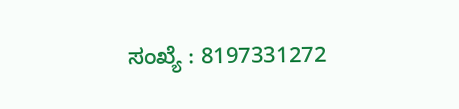ಸಂಖ್ಯೆ : 8197331272